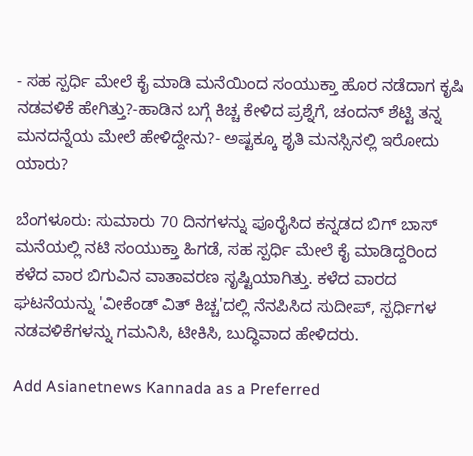- ಸಹ ಸ್ಪರ್ಧಿ ಮೇಲೆ ಕೈ ಮಾಡಿ ಮನೆಯಿಂದ ಸಂಯುಕ್ತಾ ಹೊರ ನಡೆದಾಗ ಕೃಷಿ ನಡವಳಿಕೆ ಹೇಗಿತ್ತು?-ಹಾಡಿನ ಬಗ್ಗೆ ಕಿಚ್ಚ ಕೇಳಿದ ಪ್ರಶ್ನೆಗೆ, ಚಂದನ್ ಶೆಟ್ಟಿ ತನ್ನ ಮನದನ್ನೆಯ ಮೇಲೆ ಹೇಳಿದ್ದೇನು?- ಅಷ್ಟಕ್ಕೂ ಶೃತಿ ಮನಸ್ಸಿನಲ್ಲಿ ಇರೋದು ಯಾರು?

ಬೆಂಗಳೂರು: ಸುಮಾರು 70 ದಿನಗಳನ್ನು ಪೂರೈಸಿದ ಕನ್ನಡದ ಬಿಗ್ ಬಾಸ್‌ ಮನೆಯಲ್ಲಿ ನಟಿ ಸಂಯುಕ್ತಾ ಹಿಗಡೆ, ಸಹ ಸ್ಪರ್ಧಿ ಮೇಲೆ ಕೈ ಮಾಡಿದ್ದರಿಂದ ಕಳೆದ ವಾರ ಬಿಗುವಿನ ವಾತಾವರಣ ಸೃಷ್ಟಿಯಾಗಿತ್ತು. ಕಳೆದ ವಾರದ ಘಟನೆಯನ್ನು 'ವೀಕೆಂಡ್ ವಿತ್ ಕಿಚ್ಚ'ದಲ್ಲಿ ನೆನಪಿಸಿದ ಸುದೀಪ್, ಸ್ಪರ್ಧಿಗಳ ನಡವಳಿಕೆಗಳನ್ನು ಗಮನಿಸಿ, ಟೀಕಿಸಿ, ಬುದ್ಧಿವಾದ ಹೇಳಿದರು.

Add Asianetnews Kannada as a Preferred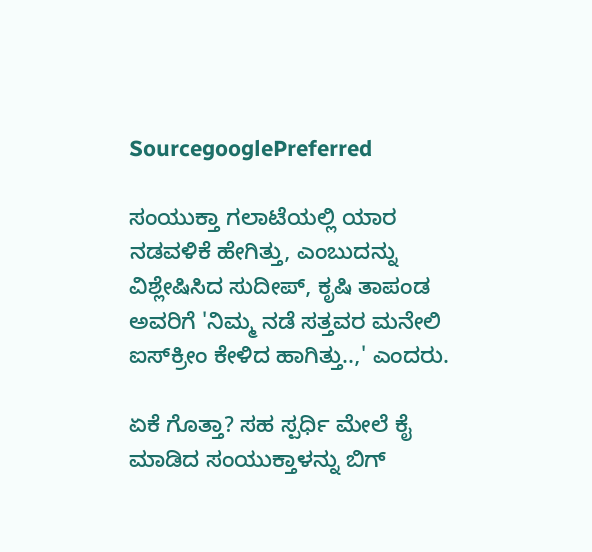SourcegooglePreferred

ಸಂಯುಕ್ತಾ ಗಲಾಟೆಯಲ್ಲಿ ಯಾರ ನಡವಳಿಕೆ ಹೇಗಿತ್ತು, ಎಂಬುದನ್ನು ವಿಶ್ಲೇಷಿಸಿದ ಸುದೀಪ್, ಕೃಷಿ ತಾಪಂಡ ಅವರಿಗೆ 'ನಿಮ್ಮ ನಡೆ ಸತ್ತವರ ಮನೇಲಿ ಐಸ್‌ಕ್ರೀಂ ಕೇಳಿದ ಹಾಗಿತ್ತು..,' ಎಂದರು.

ಏಕೆ ಗೊತ್ತಾ? ಸಹ ಸ್ಪರ್ಧಿ ಮೇಲೆ ಕೈ ಮಾಡಿದ ಸಂಯುಕ್ತಾಳನ್ನು ಬಿಗ್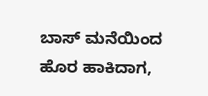ಬಾಸ್ ಮನೆಯಿಂದ ಹೊರ ಹಾಕಿದಾಗ,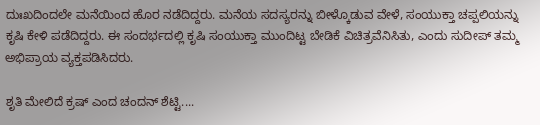ದುಃಖದಿಂದಲೇ ಮನೆಯಿಂದ ಹೊರ ನಡೆದಿದ್ದರು. ಮನೆಯ ಸದಸ್ಯರನ್ನು ಬೀಳ್ಕೊಡುವ ವೇಳೆ, ಸಂಯುಕ್ತಾ ಚಪ್ಪಲಿಯನ್ನು ಕೃಷಿ ಕೇಳಿ ಪಡೆದಿದ್ದರು. ಈ ಸಂದರ್ಭದಲ್ಲಿ ಕೃಷಿ ಸಂಯುಕ್ತಾ ಮುಂದಿಟ್ಟ ಬೇಡಿಕೆ ವಿಚಿತ್ರವೆನಿಸಿತು, ಎಂದು ಸುದೀಪ್ ತಮ್ಮ ಅಭಿಪ್ರಾಯ ವ್ಯಕ್ತಪಡಿಸಿದರು.

ಶೃತಿ ಮೇಲಿದೆ ಕ್ರಷ್ ಎಂದ ಚಂದನ್ ಶೆಟ್ಟಿ....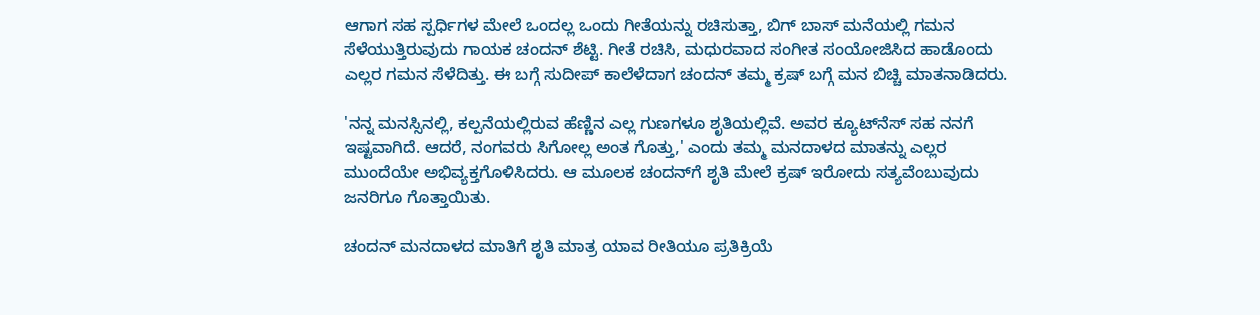ಆಗಾಗ ಸಹ ಸ್ಪರ್ಧಿಗಳ ಮೇಲೆ ಒಂದಲ್ಲ ಒಂದು ಗೀತೆಯನ್ನು ರಚಿಸುತ್ತಾ, ಬಿಗ್ ಬಾಸ್ ಮನೆಯಲ್ಲಿ ಗಮನ ಸೆಳೆಯುತ್ತಿರುವುದು ಗಾಯಕ ಚಂದನ್ ಶೆಟ್ಟಿ. ಗೀತೆ ರಚಿಸಿ, ಮಧುರವಾದ ಸಂಗೀತ ಸಂಯೋಜಿಸಿದ ಹಾಡೊಂದು ಎಲ್ಲರ ಗಮನ ಸೆಳೆದಿತ್ತು. ಈ ಬಗ್ಗೆ ಸುದೀಪ್ ಕಾಲೆಳೆದಾಗ ಚಂದನ್ ತಮ್ಮ ಕ್ರಷ್ ಬಗ್ಗೆ ಮನ ಬಿಚ್ಚಿ ಮಾತನಾಡಿದರು.

'ನನ್ನ ಮನಸ್ಸಿನಲ್ಲಿ, ಕಲ್ಪನೆಯಲ್ಲಿರುವ ಹೆಣ್ಣಿನ ಎಲ್ಲ ಗುಣಗಳೂ ಶೃತಿಯಲ್ಲಿವೆ. ಅವರ ಕ್ಯೂಟ್‌ನೆಸ್ ಸಹ ನನಗೆ ಇಷ್ಟವಾಗಿದೆ. ಆದರೆ, ನಂಗವರು ಸಿಗೋಲ್ಲ ಅಂತ ಗೊತ್ತು,' ಎಂದು ತಮ್ಮ ಮನದಾಳದ ಮಾತನ್ನು ಎಲ್ಲರ ಮುಂದೆಯೇ ಅಭಿವ್ಯಕ್ತಗೊಳಿಸಿದರು. ಆ ಮೂಲಕ ಚಂದನ್‌ಗೆ ಶೃತಿ ಮೇಲೆ ಕ್ರಷ್ ಇರೋದು ಸತ್ಯವೆಂಬುವುದು ಜನರಿಗೂ ಗೊತ್ತಾಯಿತು.

ಚಂದನ್ ಮನದಾಳದ ಮಾತಿಗೆ ಶೃತಿ ಮಾತ್ರ ಯಾವ ರೀತಿಯೂ ಪ್ರತಿಕ್ರಿಯೆ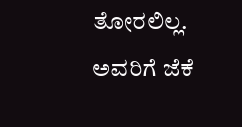ತೋರಲಿಲ್ಲ. ಅವರಿಗೆ ಜೆಕೆ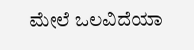ಮೇಲೆ ಒಲವಿದೆಯಾ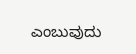ಎಂಬುವುದು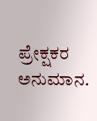ಪ್ರೇಕ್ಷಕರ ಅನುಮಾನ.